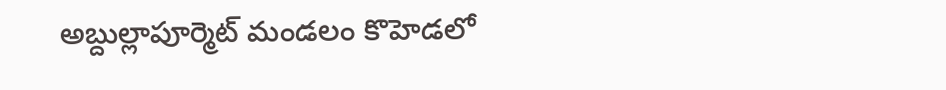అబ్దుల్లాపూర్మెట్ మండలం కొహెడలో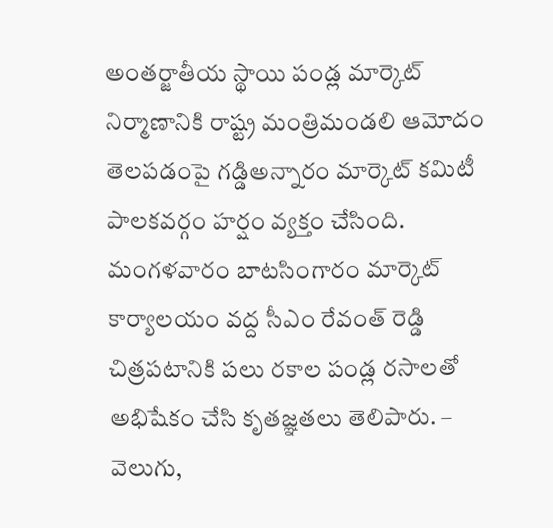అంతర్జాతీయ స్థాయి పండ్ల మార్కెట్ నిర్మాణానికి రాష్ట్ర మంత్రిమండలి ఆమోదం తెలపడంపై గడ్డిఅన్నారం మార్కెట్ కమిటీ పాలకవర్గం హర్షం వ్యక్తం చేసింది. మంగళవారం బాటసింగారం మార్కెట్ కార్యాలయం వద్ద సీఎం రేవంత్ రెడ్డి చిత్రపటానికి పలు రకాల పండ్ల రసాలతో అభిషేకం చేసి కృతజ్ఞతలు తెలిపారు. – వెలుగు,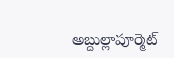అబ్దుల్లాపూర్మెట్